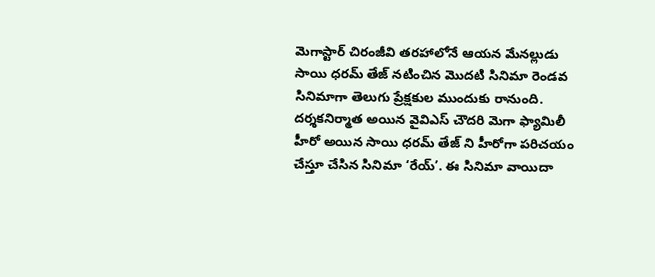మెగాస్టార్ చిరంజీవి తరహాలోనే ఆయన మేనల్లుడు సాయి ధరమ్ తేజ్ నటించిన మొదటి సినిమా రెండవ సినిమాగా తెలుగు ప్రేక్షకుల ముందుకు రానుంది. దర్శకనిర్మాత అయిన వైవిఎస్ చౌదరి మెగా ఫ్యామిలీ హీరో అయిన సాయి ధరమ్ తేజ్ ని హీరోగా పరిచయం చేస్తూ చేసిన సినిమా ‘రేయ్’. ఈ సినిమా వాయిదా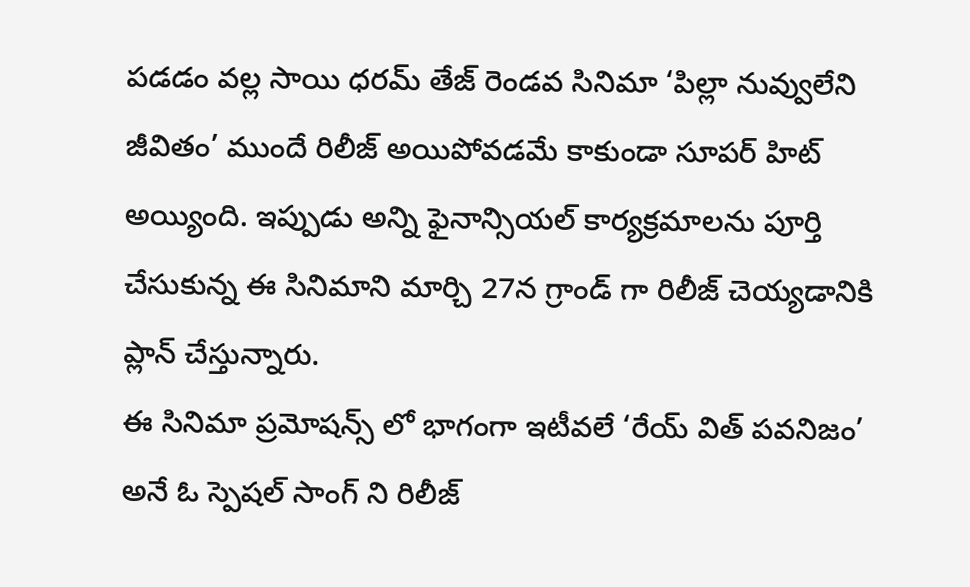పడడం వల్ల సాయి ధరమ్ తేజ్ రెండవ సినిమా ‘పిల్లా నువ్వులేని జీవితం’ ముందే రిలీజ్ అయిపోవడమే కాకుండా సూపర్ హిట్ అయ్యింది. ఇప్పుడు అన్ని ఫైనాన్సియల్ కార్యక్రమాలను పూర్తి చేసుకున్న ఈ సినిమాని మార్చి 27న గ్రాండ్ గా రిలీజ్ చెయ్యడానికి ప్లాన్ చేస్తున్నారు.
ఈ సినిమా ప్రమోషన్స్ లో భాగంగా ఇటీవలే ‘రేయ్ విత్ పవనిజం’ అనే ఓ స్పెషల్ సాంగ్ ని రిలీజ్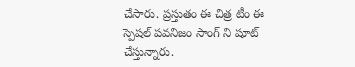చేసారు. ప్రస్తుతం ఈ చిత్ర టీం ఈ స్పెషల్ పవనిజం సాంగ్ ని షూట్ చేస్తున్నారు.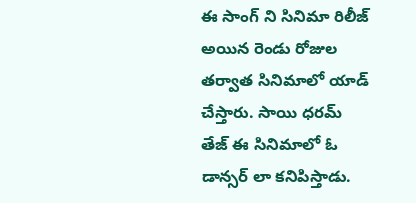ఈ సాంగ్ ని సినిమా రిలీజ్ అయిన రెండు రోజుల తర్వాత సినిమాలో యాడ్ చేస్తారు. సాయి ధరమ్ తేజ్ ఈ సినిమాలో ఓ డాన్సర్ లా కనిపిస్తాడు.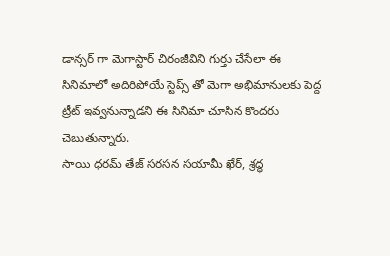డాన్సర్ గా మెగాస్టార్ చిరంజీవిని గుర్తు చేసేలా ఈ సినిమాలో అదిరిపోయే స్టెప్స్ తో మెగా అభిమానులకు పెద్ద ట్రీట్ ఇవ్వనున్నాడని ఈ సినిమా చూసిన కొందరు చెబుతున్నారు.
సాయి ధరమ్ తేజ్ సరసన సయామీ ఖేర్, శ్రద్ధ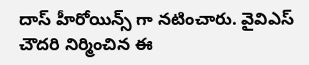దాస్ హీరోయిన్స్ గా నటించారు. వైవిఎస్ చౌదరి నిర్మించిన ఈ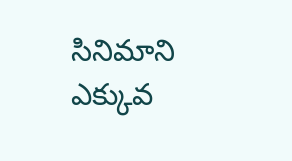సినిమాని ఎక్కువ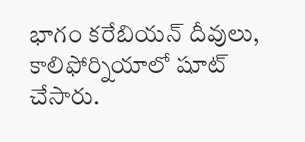భాగం కరేబియన్ దీవులు, కాలిఫోర్నియాలో షూట్ చేసారు.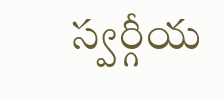స్వర్గీయ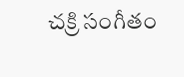చక్రి సంగీతం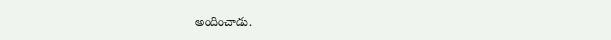అందించాడు.